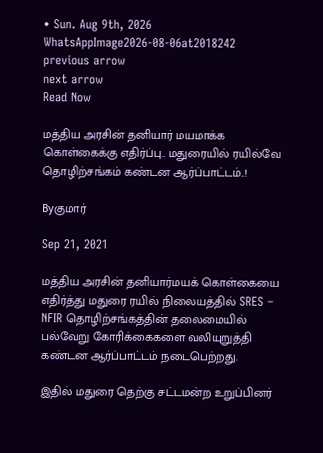• Sun. Aug 9th, 2026
WhatsAppImage2026-08-06at2018242
previous arrow
next arrow
Read Now

மத்திய அரசின் தனியார் மயமாக்க கொள்கைக்கு எதிர்ப்பு.. மதுரையில் ரயில்வே தொழிற்சங்கம் கண்டன ஆர்ப்பாட்டம்..!

Byகுமார்

Sep 21, 2021

மத்திய அரசின் தனியார்மயக் கொள்கையை எதிர்த்து மதுரை ரயில் நிலையத்தில் SRES – NFIR தொழிற்சங்கத்தின் தலைமையில் பல்வேறு கோரிக்கைகளை வலியுறுத்தி கண்டன ஆர்ப்பாட்டம் நடைபெற்றது.

இதில் மதுரை தெற்கு சட்டமன்ற உறுப்பினர்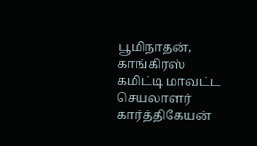பூமிநாதன், காங்கிரஸ் கமிட்டி மாவட்ட செயலாளர் கார்த்திகேயன்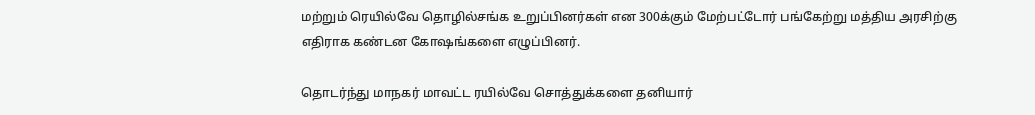மற்றும் ரெயில்வே தொழில்சங்க உறுப்பினர்கள் என 300க்கும் மேற்பட்டோர் பங்கேற்று மத்திய அரசிற்கு எதிராக கண்டன கோஷங்களை எழுப்பினர்.

தொடர்ந்து மாநகர் மாவட்ட ரயில்வே சொத்துக்களை தனியார்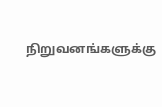நிறுவனங்களுக்கு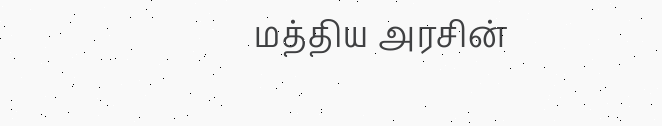மத்திய அரசின்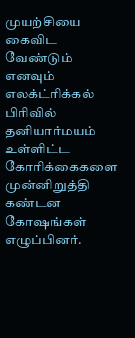முயற்சியை கைவிட வேண்டும் எனவும் எலக்ட்ரிக்கல் பிரிவில் தனியார்மயம் உள்ளிட்ட கோரிக்கைகளை முன்னிறுத்தி கண்டன கோஷங்கள் எழுப்பினர்.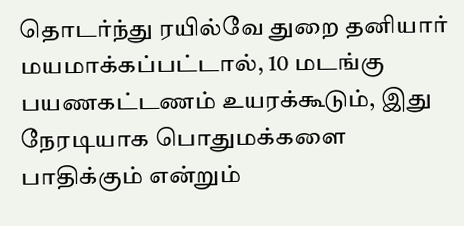தொடர்ந்து ரயில்வே துறை தனியார் மயமாக்கப்பட்டால், 10 மடங்கு பயணகட்டணம் உயரக்கூடும், இது நேரடியாக பொதுமக்களை பாதிக்கும் என்றும்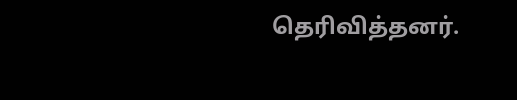தெரிவித்தனர்.